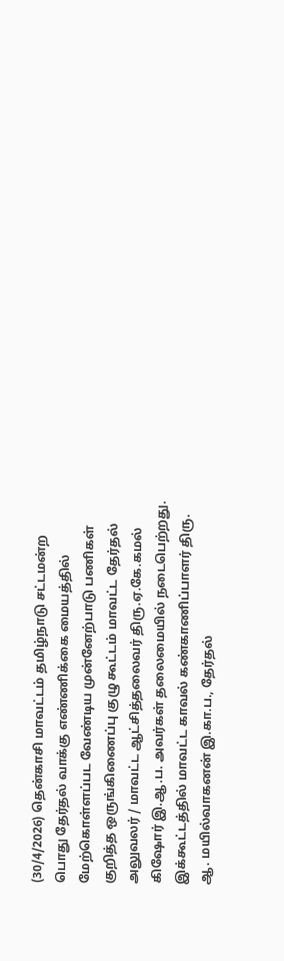(30/4/2026) தென்காசி மாவட்டம் தமிழ்நாடு சட்டமன்ற பொது தேர்தல் வாக்கு எண்ணிக்கை மையத்தில் மேற்கொள்ளப்பட வேண்டிய முன்னேற்பாடு பணிகள் குறித்த ஒருங்கிணைப்பு குழு கூட்டம் மாவட்ட தேர்தல் அலுவலர் / மாவட்ட ஆட்சித்தலைவர் திரு.ஏ.கே.கமல் கிஷோர் இ.ஆ.ப. அவர்கள் தலைமையில் நடைபெற்றது. இக்கூட்டத்தில் மாவட்ட காவல் கண்காணிப்பாளர் திரு. ஆ. மயில்வாகனன் இ.கா.ப., தேர்தல்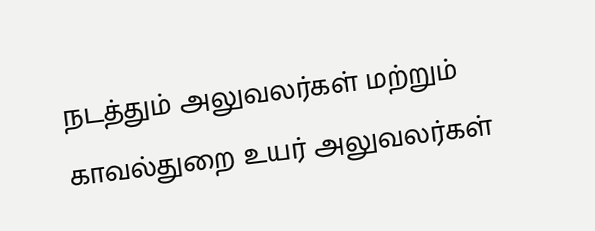நடத்தும் அலுவலர்கள் மற்றும் காவல்துறை உயர் அலுவலர்கள்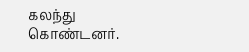கலந்து கொண்டனர்.